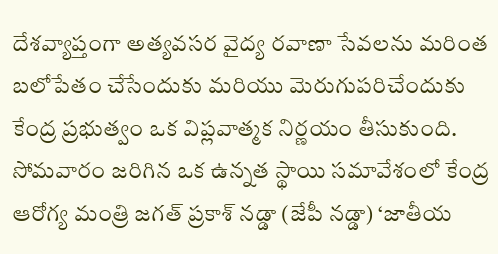దేశవ్యాప్తంగా అత్యవసర వైద్య రవాణా సేవలను మరింత బలోపేతం చేసేందుకు మరియు మెరుగుపరిచేందుకు కేంద్ర ప్రభుత్వం ఒక విప్లవాత్మక నిర్ణయం తీసుకుంది. సోమవారం జరిగిన ఒక ఉన్నత స్థాయి సమావేశంలో కేంద్ర ఆరోగ్య మంత్రి జగత్ ప్రకాశ్ నడ్డా (జేపీ నడ్డా) ‘జాతీయ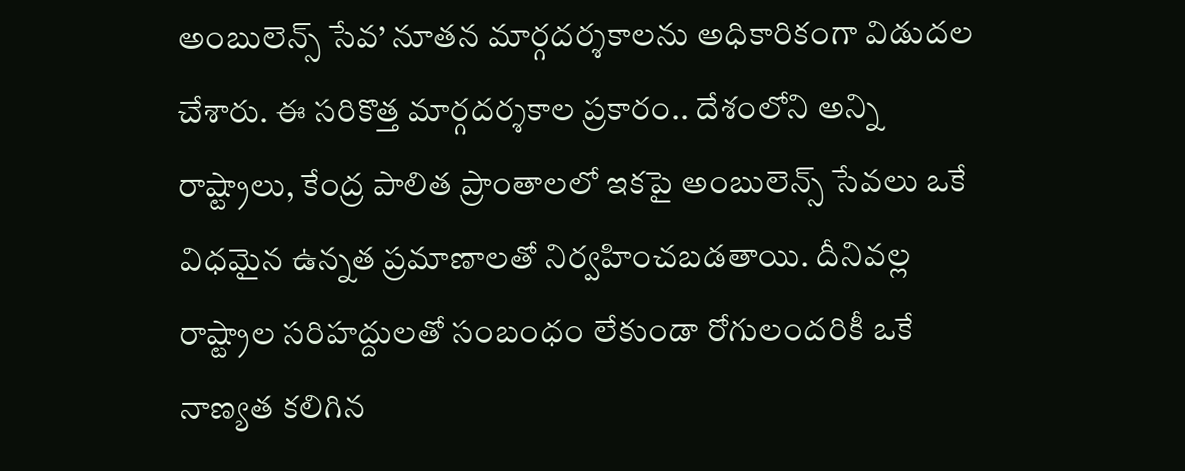అంబులెన్స్ సేవ’ నూతన మార్గదర్శకాలను అధికారికంగా విడుదల చేశారు. ఈ సరికొత్త మార్గదర్శకాల ప్రకారం.. దేశంలోని అన్ని రాష్ట్రాలు, కేంద్ర పాలిత ప్రాంతాలలో ఇకపై అంబులెన్స్ సేవలు ఒకే విధమైన ఉన్నత ప్రమాణాలతో నిర్వహించబడతాయి. దీనివల్ల రాష్ట్రాల సరిహద్దులతో సంబంధం లేకుండా రోగులందరికీ ఒకే నాణ్యత కలిగిన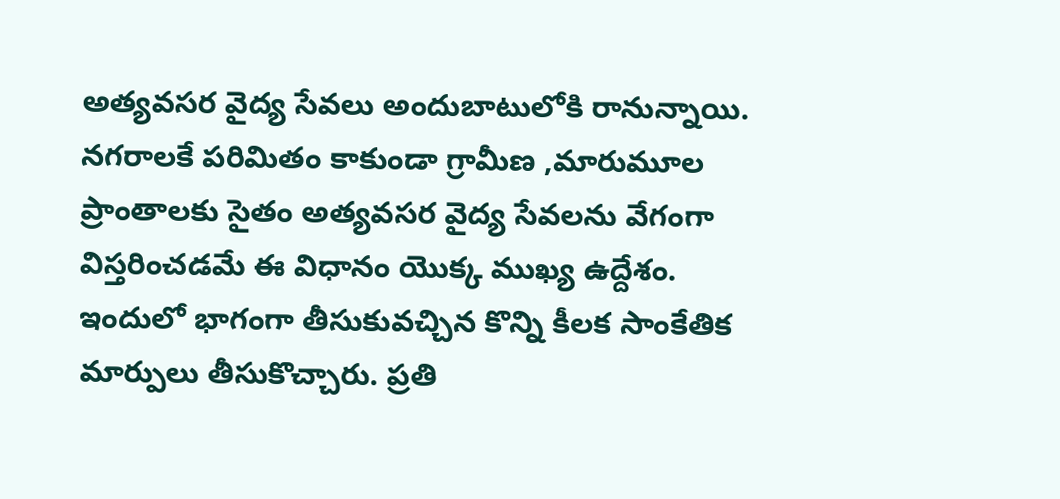అత్యవసర వైద్య సేవలు అందుబాటులోకి రానున్నాయి. నగరాలకే పరిమితం కాకుండా గ్రామీణ ,మారుమూల ప్రాంతాలకు సైతం అత్యవసర వైద్య సేవలను వేగంగా విస్తరించడమే ఈ విధానం యొక్క ముఖ్య ఉద్దేశం. ఇందులో భాగంగా తీసుకువచ్చిన కొన్ని కీలక సాంకేతిక మార్పులు తీసుకొచ్చారు. ప్రతి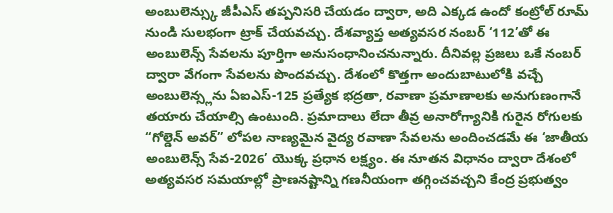అంబులెన్స్కు జీపీఎస్ తప్పనిసరి చేయడం ద్వారా, అది ఎక్కడ ఉందో కంట్రోల్ రూమ్ నుండి సులభంగా ట్రాక్ చేయవచ్చు. దేశవ్యాప్త అత్యవసర నంబర్ ‘112’తో ఈ అంబులెన్స్ సేవలను పూర్తిగా అనుసంధానించనున్నారు. దీనివల్ల ప్రజలు ఒకే నంబర్ ద్వారా వేగంగా సేవలను పొందవచ్చు. దేశంలో కొత్తగా అందుబాటులోకి వచ్చే అంబులెన్స్లను ఏఐఎస్-125 ప్రత్యేక భద్రతా, రవాణా ప్రమాణాలకు అనుగుణంగానే తయారు చేయాల్సి ఉంటుంది. ప్రమాదాలు లేదా తీవ్ర అనారోగ్యానికి గురైన రోగులకు “గోల్డెన్ అవర్” లోపల నాణ్యమైన వైద్య రవాణా సేవలను అందించడమే ఈ ‘జాతీయ అంబులెన్స్ సేవ-2026’ యొక్క ప్రధాన లక్ష్యం. ఈ నూతన విధానం ద్వారా దేశంలో అత్యవసర సమయాల్లో ప్రాణనష్టాన్ని గణనీయంగా తగ్గించవచ్చని కేంద్ర ప్రభుత్వం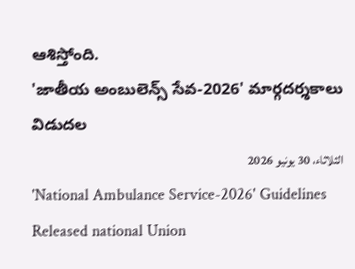ఆశిస్తోంది.
'జాతీయ అంబులెన్స్ సేవ-2026' మార్గదర్శకాలు విడుదల
الثلاثاء، 30 يونيو 2026
'National Ambulance Service-2026' Guidelines Released national Union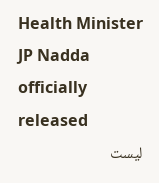Health Minister JP Nadda officially released
ليست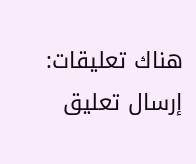هناك تعليقات:
إرسال تعليق